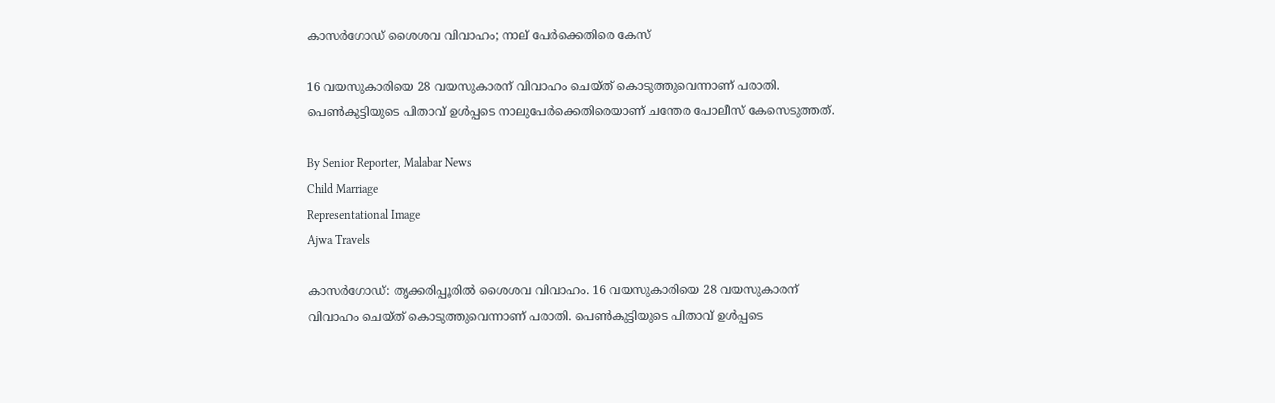കാസർഗോഡ് ശൈശവ വിവാഹം; നാല് പേർക്കെതിരെ കേസ്

16 വയസുകാരിയെ 28 വയസുകാരന് വിവാഹം ചെയ്‌ത്‌ കൊടുത്തുവെന്നാണ് പരാതി. പെൺകുട്ടിയുടെ പിതാവ് ഉൾപ്പടെ നാലുപേർക്കെതിരെയാണ് ചന്തേര പോലീസ് കേസെടുത്തത്.

By Senior Reporter, Malabar News
Child Marriage
Representational Image
Ajwa Travels

കാസർഗോഡ്: തൃക്കരിപ്പൂരിൽ ശൈശവ വിവാഹം. 16 വയസുകാരിയെ 28 വയസുകാരന് വിവാഹം ചെയ്‌ത്‌ കൊടുത്തുവെന്നാണ് പരാതി. പെൺകുട്ടിയുടെ പിതാവ് ഉൾപ്പടെ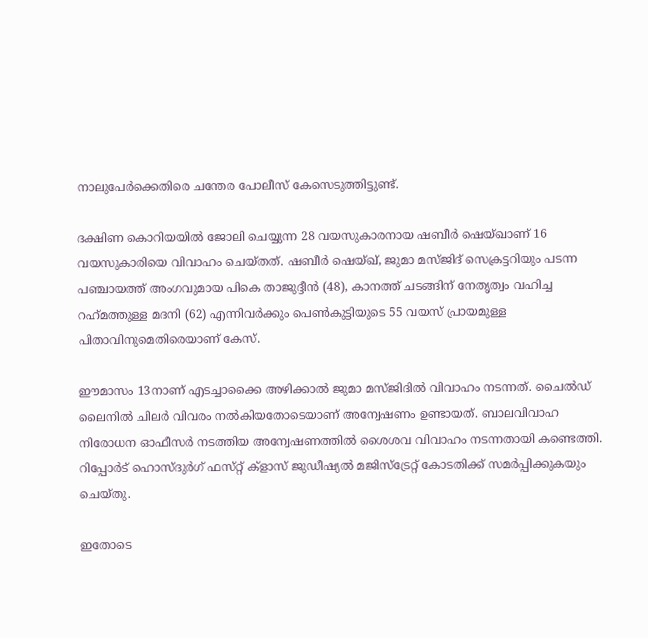നാലുപേർക്കെതിരെ ചന്തേര പോലീസ് കേസെടുത്തിട്ടുണ്ട്.

ദക്ഷിണ കൊറിയയിൽ ജോലി ചെയ്യുന്ന 28 വയസുകാരനായ ഷബീർ ഷെയ്‌ഖാണ് 16 വയസുകാരിയെ വിവാഹം ചെയ്‌തത്‌. ഷബീർ ഷെയ്ഖ്, ജുമാ മസ്‌ജിദ്‌ സെക്രട്ടറിയും പടന്ന പഞ്ചായത്ത് അംഗവുമായ പികെ താജുദ്ദീൻ (48), കാനത്ത് ചടങ്ങിന് നേതൃത്വം വഹിച്ച റഹ്‌മത്തുള്ള മദനി (62) എന്നിവർക്കും പെൺകുട്ടിയുടെ 55 വയസ് പ്രായമുള്ള പിതാവിനുമെതിരെയാണ് കേസ്.

ഈമാസം 13നാണ് എടച്ചാക്കൈ അഴിക്കാൽ ജുമാ മസ്‌ജിദിൽ വിവാഹം നടന്നത്. ചൈൽഡ് ലൈനിൽ ചിലർ വിവരം നൽകിയതോടെയാണ് അന്വേഷണം ഉണ്ടായത്. ബാലവിവാഹ നിരോധന ഓഫീസർ നടത്തിയ അന്വേഷണത്തിൽ ശൈശവ വിവാഹം നടന്നതായി കണ്ടെത്തി. റിപ്പോർട് ഹൊസ്‌ദുർഗ് ഫസ്‌റ്റ് ക്ളാസ് ജുഡീഷ്യൽ മജിസ്‌ട്രേറ്റ് കോടതിക്ക് സമർപ്പിക്കുകയും ചെയ്‌തു.

ഇതോടെ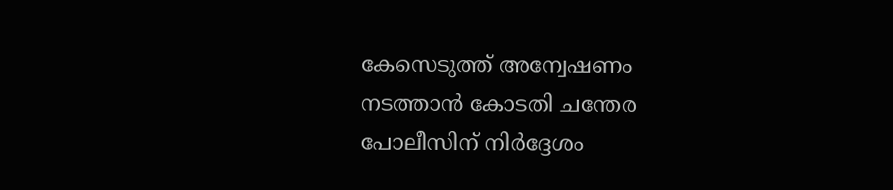കേസെടുത്ത് അന്വേഷണം നടത്താൻ കോടതി ചന്തേര പോലീസിന് നിർദ്ദേശം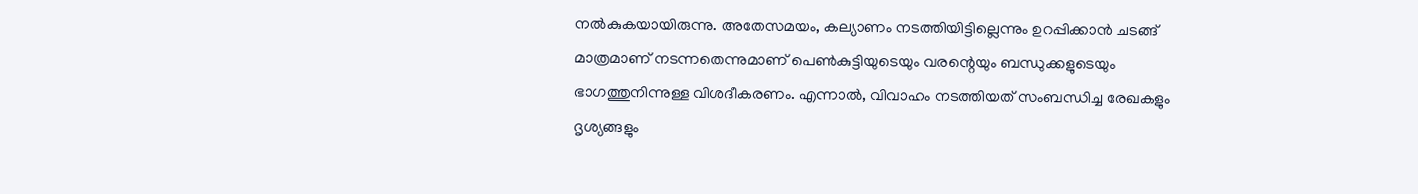നൽകുകയായിരുന്നു. അതേസമയം, കല്യാണം നടത്തിയിട്ടില്ലെന്നും ഉറപ്പിക്കാൻ ചടങ്ങ് മാത്രമാണ് നടന്നതെന്നുമാണ് പെൺകുട്ടിയുടെയും വരന്റെയും ബന്ധുക്കളുടെയും ഭാഗത്തുനിന്നുള്ള വിശദീകരണം. എന്നാൽ, വിവാഹം നടത്തിയത് സംബന്ധിച്ച രേഖകളും ദൃശ്യങ്ങളും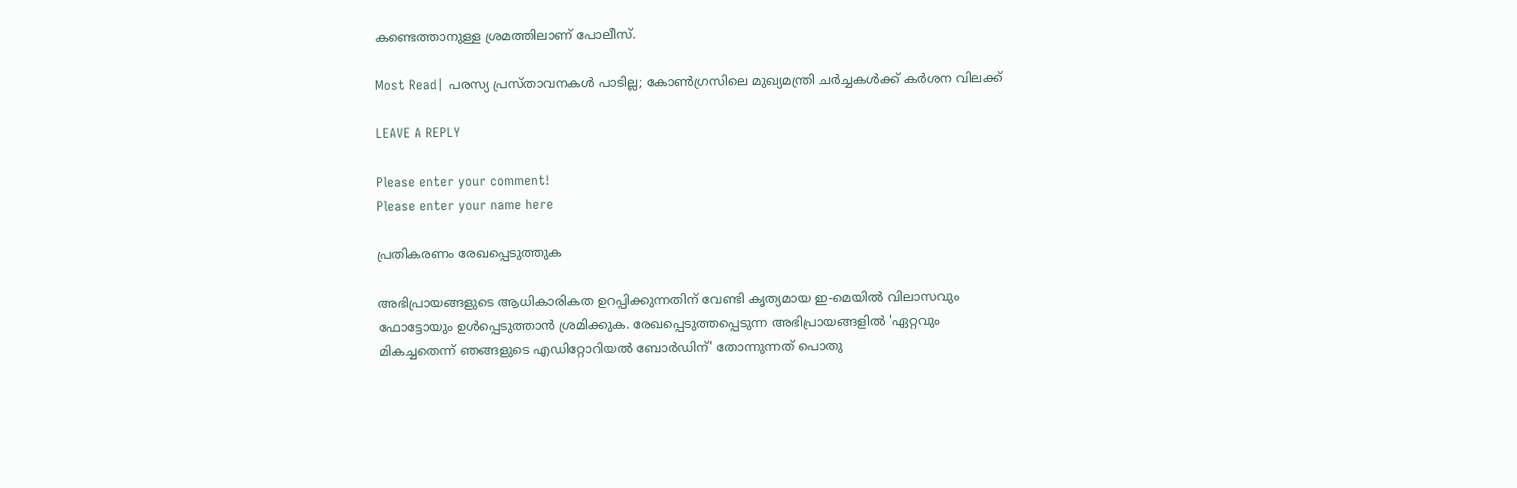കണ്ടെത്താനുള്ള ശ്രമത്തിലാണ് പോലീസ്.

Most Read| പരസ്യ പ്രസ്‌താവനകൾ പാടില്ല; കോൺഗ്രസിലെ മുഖ്യമന്ത്രി ചർച്ചകൾക്ക് കർശന വിലക്ക്

LEAVE A REPLY

Please enter your comment!
Please enter your name here

പ്രതികരണം രേഖപ്പെടുത്തുക

അഭിപ്രായങ്ങളുടെ ആധികാരികത ഉറപ്പിക്കുന്നതിന് വേണ്ടി കൃത്യമായ ഇ-മെയിൽ വിലാസവും ഫോട്ടോയും ഉൾപ്പെടുത്താൻ ശ്രമിക്കുക. രേഖപ്പെടുത്തപ്പെടുന്ന അഭിപ്രായങ്ങളിൽ 'ഏറ്റവും മികച്ചതെന്ന് ഞങ്ങളുടെ എഡിറ്റോറിയൽ ബോർഡിന്' തോന്നുന്നത് പൊതു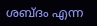ശബ്‌ദം എന്ന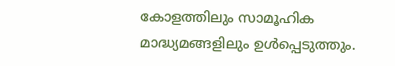കോളത്തിലും സാമൂഹിക മാദ്ധ്യമങ്ങളിലും ഉൾപ്പെടുത്തും.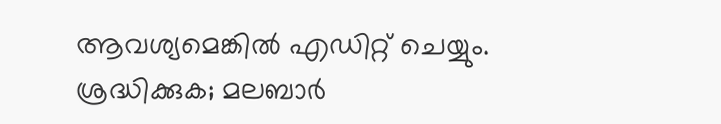ആവശ്യമെങ്കിൽ എഡിറ്റ് ചെയ്യും. ശ്രദ്ധിക്കുക; മലബാർ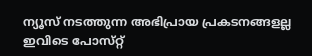ന്യൂസ് നടത്തുന്ന അഭിപ്രായ പ്രകടനങ്ങളല്ല ഇവിടെ പോസ്‌റ്റ്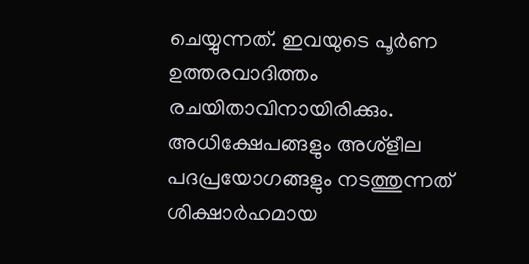ചെയ്യുന്നത്. ഇവയുടെ പൂർണ ഉത്തരവാദിത്തം രചയിതാവിനായിരിക്കും. അധിക്ഷേപങ്ങളും അശ്‌ളീല പദപ്രയോഗങ്ങളും നടത്തുന്നത് ശിക്ഷാർഹമായ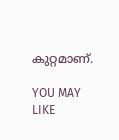കുറ്റമാണ്.

YOU MAY LIKE